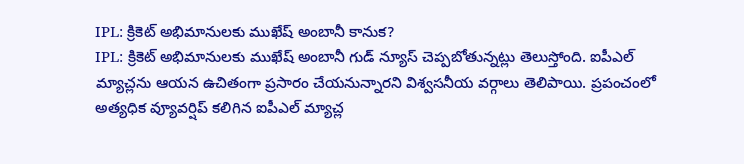IPL: క్రికెట్ అభిమానులకు ముఖేష్ అంబానీ కానుక?
IPL: క్రికెట్ అభిమానులకు ముఖేష్ అంబానీ గుడ్ న్యూస్ చెప్పబోతున్నట్లు తెలుస్తోంది. ఐపీఎల్ మ్యాచ్లను ఆయన ఉచితంగా ప్రసారం చేయనున్నారని విశ్వసనీయ వర్గాలు తెలిపాయి. ప్రపంచంలో అత్యధిక వ్యూవర్షిప్ కలిగిన ఐపీఎల్ మ్యాచ్ల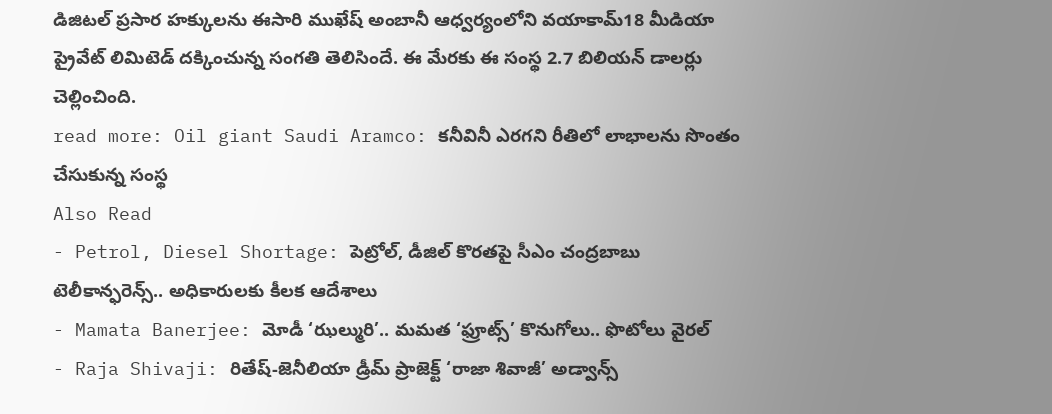డిజిటల్ ప్రసార హక్కులను ఈసారి ముఖేష్ అంబానీ ఆధ్వర్యంలోని వయాకామ్18 మీడియా ప్రైవేట్ లిమిటెడ్ దక్కించున్న సంగతి తెలిసిందే. ఈ మేరకు ఈ సంస్థ 2.7 బిలియన్ డాలర్లు చెల్లించింది.
read more: Oil giant Saudi Aramco: కనీవినీ ఎరగని రీతిలో లాభాలను సొంతం చేసుకున్న సంస్థ
Also Read
- Petrol, Diesel Shortage: పెట్రోల్, డీజిల్ కొరతపై సీఎం చంద్రబాబు టెలీకాన్ఫరెన్స్.. అధికారులకు కీలక ఆదేశాలు
- Mamata Banerjee: మోడీ ‘ఝల్మురి’.. మమత ‘ఫ్రూట్స్’ కొనుగోలు.. ఫొటోలు వైరల్
- Raja Shivaji: రితేష్-జెనీలియా డ్రీమ్ ప్రాజెక్ట్ ‘రాజా శివాజీ’ అడ్వాన్స్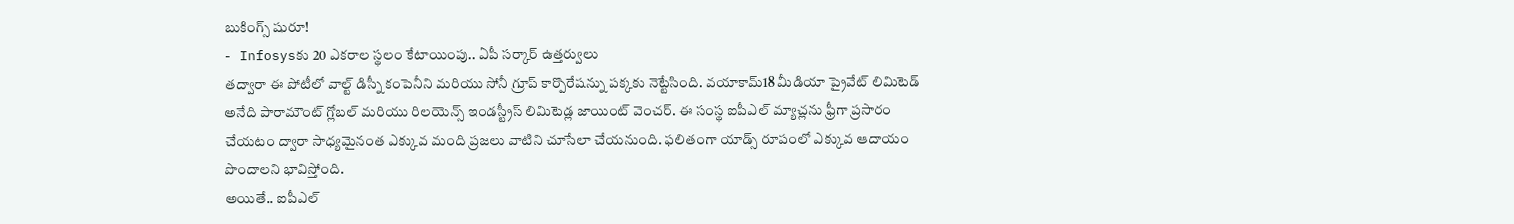బుకింగ్స్ షురూ!
- Infosysకు 20 ఎకరాల స్థలం కేటాయింపు.. ఏపీ సర్కార్ ఉత్తర్వులు
తద్వారా ఈ పోటీలో వాల్ట్ డిస్నీ కంపెనీని మరియు సోనీ గ్రూప్ కార్పొరేషన్ను పక్కకు నెట్టేసింది. వయాకామ్18 మీడియా ప్రైవేట్ లిమిటెడ్ అనేది పారామౌంట్ గ్లోబల్ మరియు రిలయెన్స్ ఇండస్ట్రీస్ లిమిటెడ్ల జాయింట్ వెంచర్. ఈ సంస్థ ఐపీఎల్ మ్యాచ్లను ఫ్రీగా ప్రసారం చేయటం ద్వారా సాధ్యమైనంత ఎక్కువ మంది ప్రజలు వాటిని చూసేలా చేయనుంది. ఫలితంగా యాడ్స్ రూపంలో ఎక్కువ ఆదాయం పొందాలని భావిస్తోంది.
అయితే.. ఐపీఎల్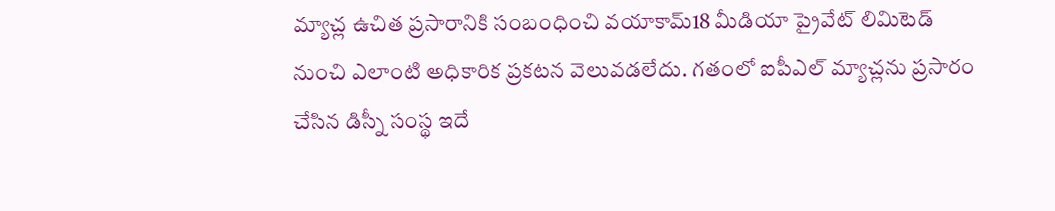మ్యాచ్ల ఉచిత ప్రసారానికి సంబంధించి వయాకామ్18 మీడియా ప్రైవేట్ లిమిటెడ్ నుంచి ఎలాంటి అధికారిక ప్రకటన వెలువడలేదు. గతంలో ఐపీఎల్ మ్యాచ్లను ప్రసారం చేసిన డిస్నీ సంస్థ ఇదే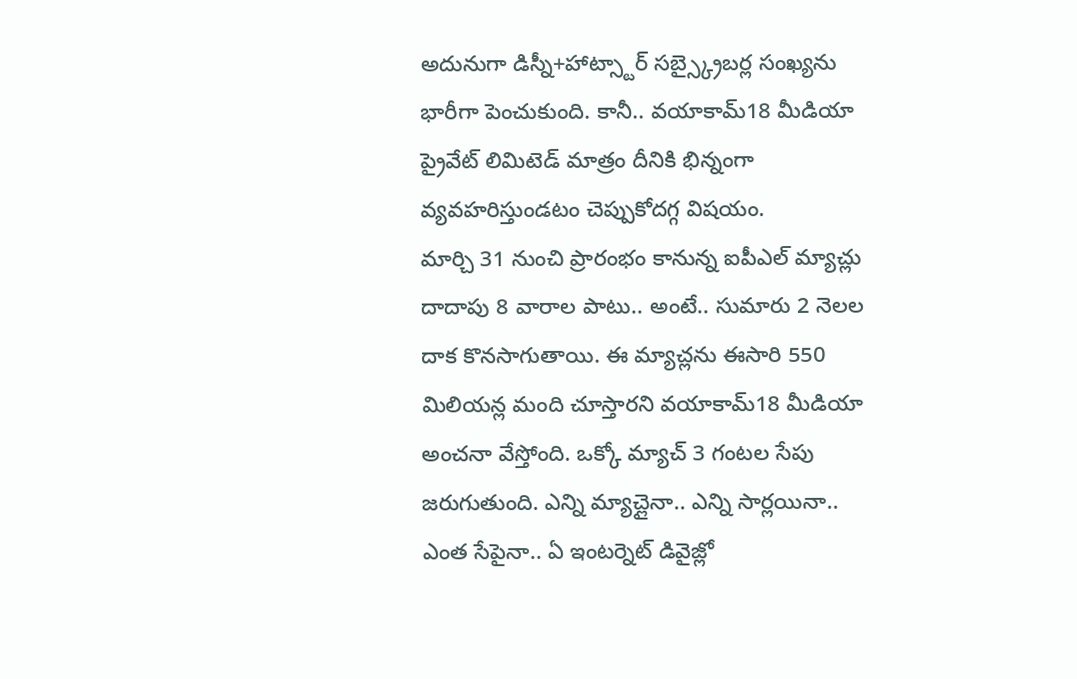అదునుగా డిస్నీ+హాట్స్టార్ సబ్స్క్రైబర్ల సంఖ్యను భారీగా పెంచుకుంది. కానీ.. వయాకామ్18 మీడియా ప్రైవేట్ లిమిటెడ్ మాత్రం దీనికి భిన్నంగా వ్యవహరిస్తుండటం చెప్పుకోదగ్గ విషయం.
మార్చి 31 నుంచి ప్రారంభం కానున్న ఐపీఎల్ మ్యాచ్లు దాదాపు 8 వారాల పాటు.. అంటే.. సుమారు 2 నెలల దాక కొనసాగుతాయి. ఈ మ్యాచ్లను ఈసారి 550 మిలియన్ల మంది చూస్తారని వయాకామ్18 మీడియా అంచనా వేస్తోంది. ఒక్కో మ్యాచ్ 3 గంటల సేపు జరుగుతుంది. ఎన్ని మ్యాచ్లైనా.. ఎన్ని సార్లయినా.. ఎంత సేపైనా.. ఏ ఇంటర్నెట్ డివైజ్లో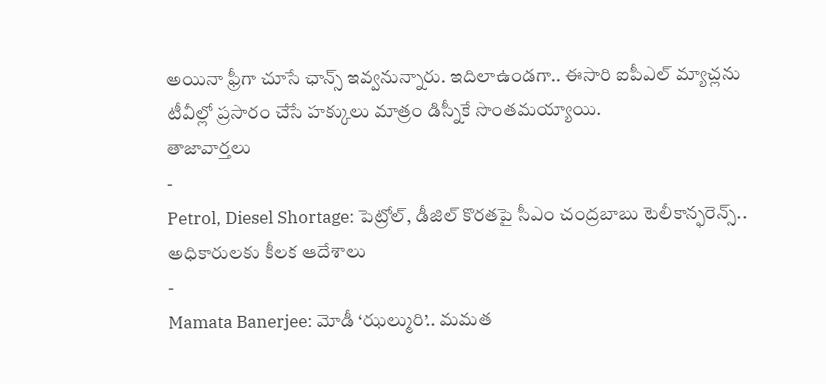అయినా ఫ్రీగా చూసే ఛాన్స్ ఇవ్వనున్నారు. ఇదిలాఉండగా.. ఈసారి ఐపీఎల్ మ్యాచ్లను టీవీల్లో ప్రసారం చేసే హక్కులు మాత్రం డిస్నీకే సొంతమయ్యాయి.
తాజావార్తలు
-
Petrol, Diesel Shortage: పెట్రోల్, డీజిల్ కొరతపై సీఎం చంద్రబాబు టెలీకాన్ఫరెన్స్.. అధికారులకు కీలక ఆదేశాలు
-
Mamata Banerjee: మోడీ ‘ఝల్మురి’.. మమత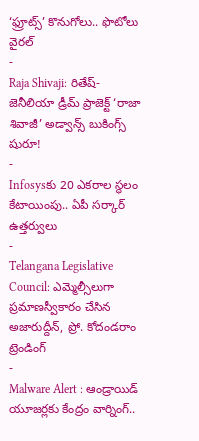‘ఫ్రూట్స్’ కొనుగోలు.. ఫొటోలు వైరల్
-
Raja Shivaji: రితేష్-జెనీలియా డ్రీమ్ ప్రాజెక్ట్ ‘రాజా శివాజీ’ అడ్వాన్స్ బుకింగ్స్ షురూ!
-
Infosysకు 20 ఎకరాల స్థలం కేటాయింపు.. ఏపీ సర్కార్ ఉత్తర్వులు
-
Telangana Legislative Council: ఎమ్మెల్సీలుగా ప్రమాణస్వీకారం చేసిన అజారుద్దీన్, ప్రో. కోదండరాం
ట్రెండింగ్
-
Malware Alert : ఆండ్రాయిడ్ యూజర్లకు కేంద్రం వార్నింగ్..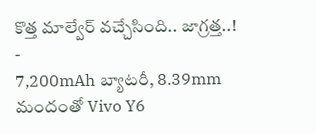కొత్త మాల్వేర్ వచ్చేసింది.. జాగ్రత్త..!
-
7,200mAh బ్యాటరీ, 8.39mm మందంతో Vivo Y6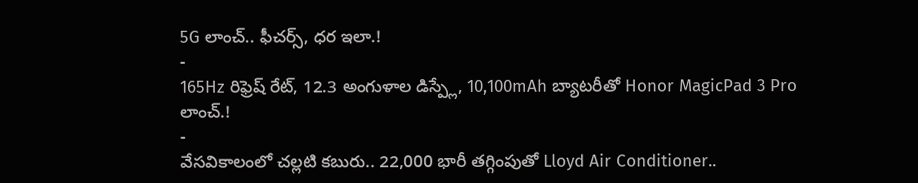5G లాంచ్.. ఫీచర్స్, ధర ఇలా.!
-
165Hz రిఫ్రెష్ రేట్, 12.3 అంగుళాల డిస్ప్లే, 10,100mAh బ్యాటరీతో Honor MagicPad 3 Pro లాంచ్.!
-
వేసవికాలంలో చల్లటి కబురు.. 22,000 భారీ తగ్గింపుతో Lloyd Air Conditioner..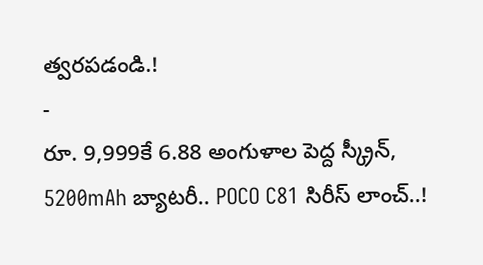త్వరపడండి.!
-
రూ. 9,999కే 6.88 అంగుళాల పెద్ద స్క్రీన్, 5200mAh బ్యాటరీ.. POCO C81 సిరీస్ లాంచ్..!